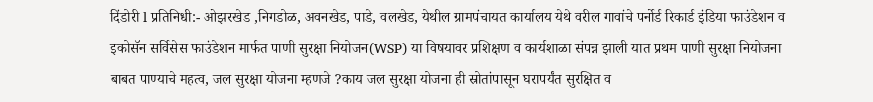दिंडोरी l प्रतिनिधी:- ओझरखेड ,निगडोळ, अवनखेड, पाडे, वलखेड, येथील ग्रामपंचायत कार्यालय येथे वरील गावांचे पर्नोर्ड रिकार्ड इंडिया फाउंडेशन व इकोसॅन सर्विसेस फाउंडेशन मार्फत पाणी सुरक्षा नियोजन(WSP) या विषयावर प्रशिक्षण व कार्यशाळा संपन्न झाली यात प्रथम पाणी सुरक्षा नियोजना बाबत पाण्याचे महत्व, जल सुरक्षा योजना म्हणजे ?काय जल सुरक्षा योजना ही स्रोतांपासून घरापर्यंत सुरक्षित व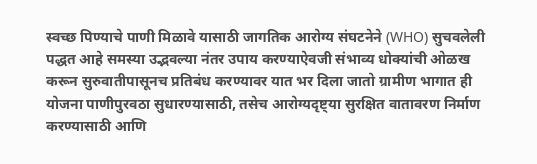स्वच्छ पिण्याचे पाणी मिळावे यासाठी जागतिक आरोग्य संघटनेने (WHO) सुचवलेली पद्धत आहे समस्या उद्भवल्या नंतर उपाय करण्याऐवजी संभाव्य धोक्यांची ओळख करून सुरुवातीपासूनच प्रतिबंध करण्यावर यात भर दिला जातो ग्रामीण भागात ही योजना पाणीपुरवठा सुधारण्यासाठी, तसेच आरोग्यदृष्ट्या सुरक्षित वातावरण निर्माण करण्यासाठी आणि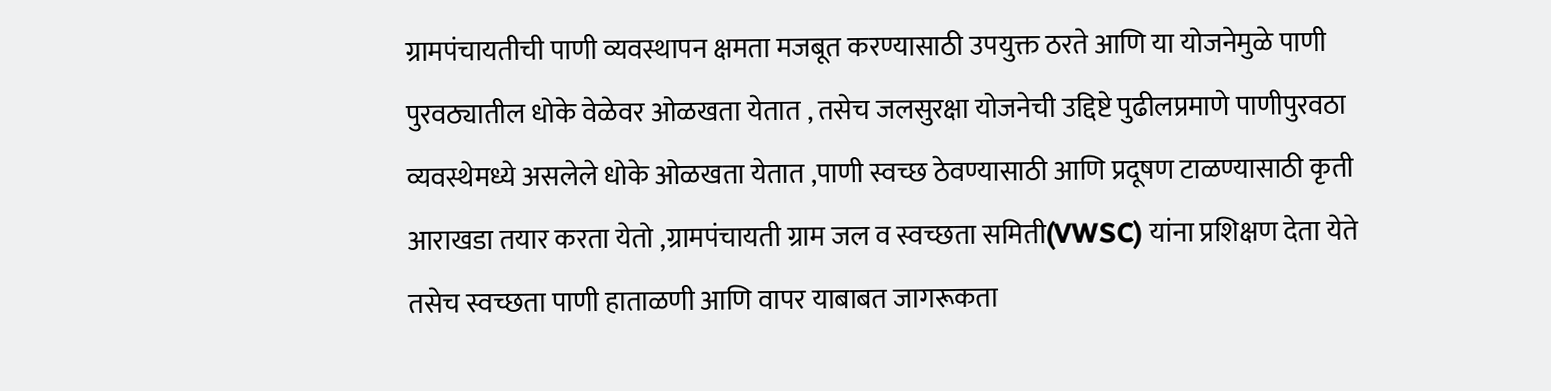ग्रामपंचायतीची पाणी व्यवस्थापन क्षमता मजबूत करण्यासाठी उपयुक्त ठरते आणि या योजनेमुळे पाणी पुरवठ्यातील धोके वेळेवर ओळखता येतात , तसेच जलसुरक्षा योजनेची उद्दिष्टे पुढीलप्रमाणे पाणीपुरवठा व्यवस्थेमध्ये असलेले धोके ओळखता येतात ,पाणी स्वच्छ ठेवण्यासाठी आणि प्रदूषण टाळण्यासाठी कृती आराखडा तयार करता येतो ,ग्रामपंचायती ग्राम जल व स्वच्छता समिती(VWSC) यांना प्रशिक्षण देता येते तसेच स्वच्छता पाणी हाताळणी आणि वापर याबाबत जागरूकता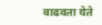वाढवता येते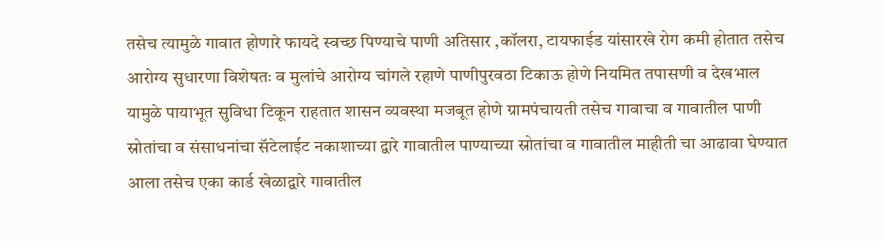तसेच त्यामुळे गावात होणारे फायदे स्वच्छ पिण्याचे पाणी अतिसार ,कॉलरा, टायफाईड यांसारखे रोग कमी होतात तसेच आरोग्य सुधारणा विशेषतः व मुलांचे आरोग्य चांगले रहाणे पाणीपुरवठा टिकाऊ होणे नियमित तपासणी व देखभाल यामुळे पायाभूत सुविधा टिकून राहतात शासन व्यवस्था मजबूत होणे ग्रामपंचायती तसेच गावाचा व गावातील पाणी स्रोतांचा व संसाधनांचा सॅटेलाईट नकाशाच्या द्वारे गावातील पाण्याच्या स्रोतांचा व गावातील माहीती चा आढावा घेण्यात आला तसेच एका कार्ड खेळाद्वारे गावातील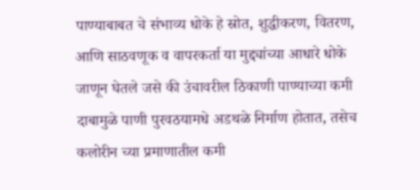पाण्याबाबत चे संभाव्य धोके हे स्रोत, शुद्धीकरण, वितरण, आणि साठवणूक व वापरकर्ता या मुद्द्यांच्या आधारे धोके जाणून घेतले जसे की उंचावरील ठिकाणी पाण्याच्या कमी दाबामुळे पाणी पुरवठयामधे अडथळे निर्माण होतात, तसेच कलोरीन च्या प्रमाणातील कमी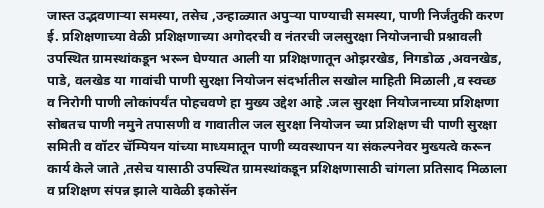जास्त उद्भवणाऱ्या समस्या, तसेच ,उन्हाळ्यात अपुऱ्या पाण्याची समस्या, पाणी निर्जंतुकी करण ई. प्रशिक्षणाच्या वेळी प्रशिक्षणाच्या अगोदरची व नंतरची जलसुरक्षा नियोजनाची प्रश्नावली उपस्थित ग्रामस्थांकडून भरून घेण्यात आली या प्रशिक्षणातून ओझरखेड, निगडोळ ,अवनखेड, पाडे, वलखेड या गावांची पाणी सुरक्षा नियोजन संदर्भातील सखोल माहिती मिळाली ,व स्वच्छ व निरोगी पाणी लोकांपर्यंत पोहचवणे हा मुख्य उद्देश आहे .जल सुरक्षा नियोजनाच्या प्रशिक्षणा सोबतच पाणी नमुने तपासणी व गावातील जल सुरक्षा नियोजन च्या प्रशिक्षण ची पाणी सुरक्षा समिती व वॉटर चॅम्पियन यांच्या माध्यमातून पाणी व्यवस्थापन या संकल्पनेवर मुख्यत्वे करून कार्य केले जाते ,तसेच यासाठी उपस्थित ग्रामस्थांकडून प्रशिक्षणासाठी चांगला प्रतिसाद मिळाला व प्रशिक्षण संपन्न झाले यावेळी इकोसॅन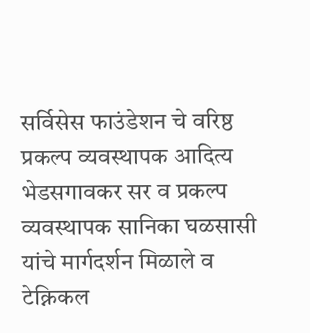सर्विसेस फाउंडेशन चे वरिष्ठ प्रकल्प व्यवस्थापक आदित्य भेडसगावकर सर व प्रकल्प व्यवस्थापक सानिका घळसासी यांचे मार्गदर्शन मिळाले व टेक्निकल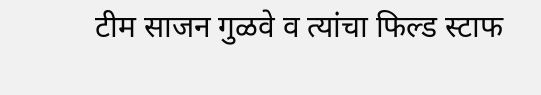टीम साजन गुळवे व त्यांचा फिल्ड स्टाफ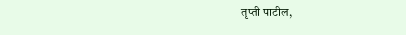तृप्ती पाटील,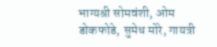भाग्यश्री सोमवंशी, ओम डोकफोडे, सुमेध मोरे, गायत्री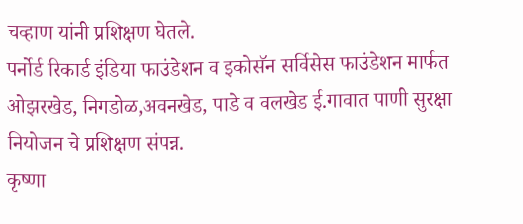चव्हाण यांनी प्रशिक्षण घेतले.
पर्नोर्ड रिकार्ड इंडिया फाउंडेशन व इकोसॅन सर्विसेस फाउंडेशन मार्फत ओझरखेड, निगडोळ,अवनखेड, पाडे व वलखेड ई.गावात पाणी सुरक्षा नियोजन चे प्रशिक्षण संपन्न.
कृष्णा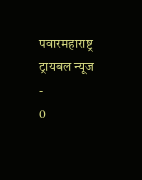पवारमहाराष्ट्र ट्रायबल न्यूज
-
0